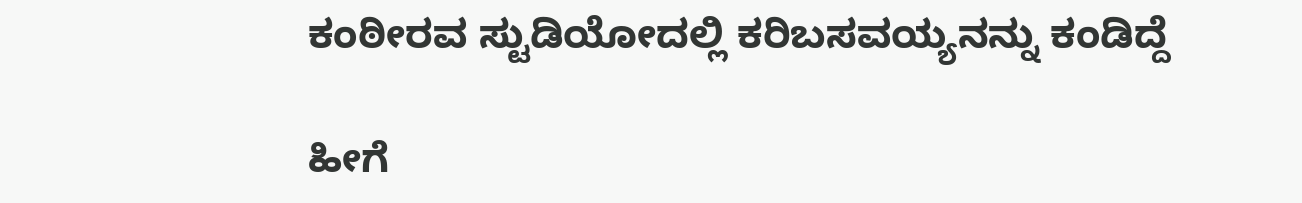ಕಂಠೀರವ ಸ್ಟುಡಿಯೋದಲ್ಲಿ ಕರಿಬಸವಯ್ಯನನ್ನು ಕಂಡಿದ್ದೆ

ಹೀಗೆ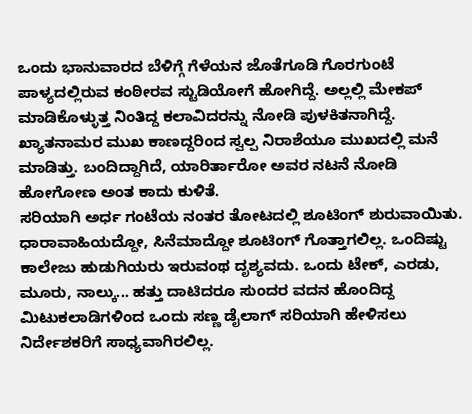ಒಂದು ಭಾನುವಾರದ ಬೆಳಿಗ್ಗೆ ಗೆಳೆಯನ ಜೊತೆಗೂಡಿ ಗೊರಗುಂಟೆ ಪಾಳ್ಯದಲ್ಲಿರುವ ಕಂಠೀರವ ಸ್ಟುಡಿಯೋಗೆ ಹೋಗಿದ್ದೆ. ಅಲ್ಲಲ್ಲಿ ಮೇಕಪ್ ಮಾಡಿಕೊಳ್ಳುತ್ತ ನಿಂತಿದ್ದ ಕಲಾವಿದರನ್ನು ನೋಡಿ ಪುಳಕಿತನಾಗಿದ್ದೆ. ಖ್ಯಾತನಾಮರ ಮುಖ ಕಾಣದ್ದರಿಂದ ಸ್ವಲ್ಪ ನಿರಾಶೆಯೂ ಮುಖದಲ್ಲಿ ಮನೆ ಮಾಡಿತ್ತು. ಬಂದಿದ್ದಾಗಿದೆ, ಯಾರಿರ್ತಾರೋ ಅವರ ನಟನೆ ನೋಡಿ ಹೋಗೋಣ ಅಂತ ಕಾದು ಕುಳಿತೆ.
ಸರಿಯಾಗಿ ಅರ್ಧ ಗಂಟೆಯ ನಂತರ ತೋಟದಲ್ಲಿ ಶೂಟಿಂಗ್ ಶುರುವಾಯಿತು. ಧಾರಾವಾಹಿಯದ್ದೋ, ಸಿನೆಮಾದ್ದೋ ಶೂಟಿಂಗ್ ಗೊತ್ತಾಗಲಿಲ್ಲ. ಒಂದಿಷ್ಟು ಕಾಲೇಜು ಹುಡುಗಿಯರು ಇರುವಂಥ ದೃಶ್ಯವದು. ಒಂದು ಟೇಕ್, ಎರಡು, ಮೂರು, ನಾಲ್ಕು... ಹತ್ತು ದಾಟಿದರೂ ಸುಂದರ ವದನ ಹೊಂದಿದ್ದ ಮಿಟುಕಲಾಡಿಗಳಿಂದ ಒಂದು ಸಣ್ಣ ಡೈಲಾಗ್ ಸರಿಯಾಗಿ ಹೇಳಿಸಲು ನಿರ್ದೇಶಕರಿಗೆ ಸಾಧ್ಯವಾಗಿರಲಿಲ್ಲ.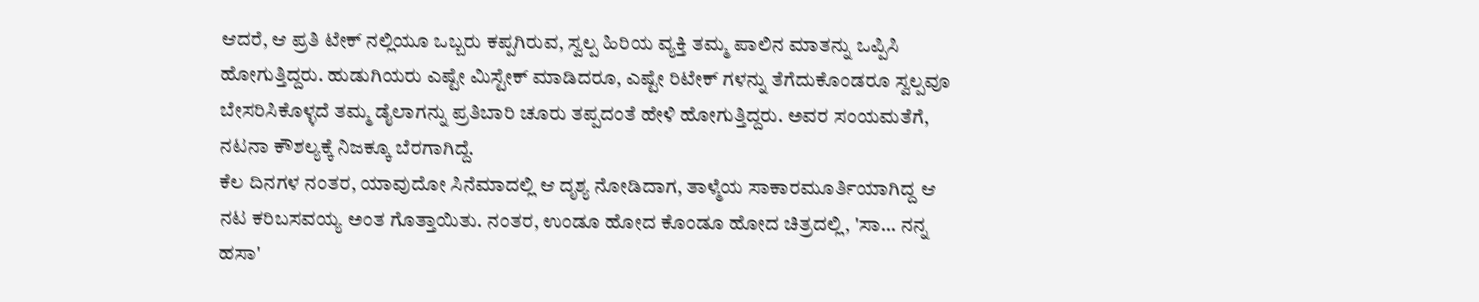ಆದರೆ, ಆ ಪ್ರತಿ ಟೇಕ್ ನಲ್ಲಿಯೂ ಒಬ್ಬರು ಕಪ್ಪಗಿರುವ, ಸ್ವಲ್ಪ ಹಿರಿಯ ವ್ಯಕ್ತಿ ತಮ್ಮ ಪಾಲಿನ ಮಾತನ್ನು ಒಪ್ಪಿಸಿ ಹೋಗುತ್ತಿದ್ದರು. ಹುಡುಗಿಯರು ಎಷ್ಟೇ ಮಿಸ್ಟೇಕ್ ಮಾಡಿದರೂ, ಎಷ್ಟೇ ರಿಟೇಕ್ ಗಳನ್ನು ತೆಗೆದುಕೊಂಡರೂ ಸ್ವಲ್ಪವೂ ಬೇಸರಿಸಿಕೊಳ್ಳದೆ ತಮ್ಮ ಡೈಲಾಗನ್ನು ಪ್ರತಿಬಾರಿ ಚೂರು ತಪ್ಪದಂತೆ ಹೇಳಿ ಹೋಗುತ್ತಿದ್ದರು. ಅವರ ಸಂಯಮತೆಗೆ, ನಟನಾ ಕೌಶಲ್ಯಕ್ಕೆ ನಿಜಕ್ಕೂ ಬೆರಗಾಗಿದ್ದೆ.
ಕೆಲ ದಿನಗಳ ನಂತರ, ಯಾವುದೋ ಸಿನೆಮಾದಲ್ಲಿ ಆ ದೃಶ್ಯ ನೋಡಿದಾಗ, ತಾಳ್ಮೆಯ ಸಾಕಾರಮೂರ್ತಿಯಾಗಿದ್ದ ಆ ನಟ ಕರಿಬಸವಯ್ಯ ಅಂತ ಗೊತ್ತಾಯಿತು. ನಂತರ, ಉಂಡೂ ಹೋದ ಕೊಂಡೂ ಹೋದ ಚಿತ್ರದಲ್ಲಿ, 'ಸಾ... ನನ್ನ ಹಸಾ'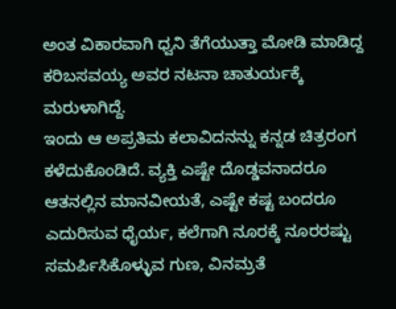ಅಂತ ವಿಕಾರವಾಗಿ ಧ್ವನಿ ತೆಗೆಯುತ್ತಾ ಮೋಡಿ ಮಾಡಿದ್ದ ಕರಿಬಸವಯ್ಯ ಅವರ ನಟನಾ ಚಾತುರ್ಯಕ್ಕೆ ಮರುಳಾಗಿದ್ದೆ.
ಇಂದು ಆ ಅಪ್ರತಿಮ ಕಲಾವಿದನನ್ನು ಕನ್ನಡ ಚಿತ್ರರಂಗ ಕಳೆದುಕೊಂಡಿದೆ. ವ್ಯಕ್ತಿ ಎಷ್ಟೇ ದೊಡ್ಡವನಾದರೂ ಆತನಲ್ಲಿನ ಮಾನವೀಯತೆ, ಎಷ್ಟೇ ಕಷ್ಟ ಬಂದರೂ ಎದುರಿಸುವ ಧೈರ್ಯ, ಕಲೆಗಾಗಿ ನೂರಕ್ಕೆ ನೂರರಷ್ಟು ಸಮರ್ಪಿಸಿಕೊಳ್ಳುವ ಗುಣ, ವಿನಮ್ರತೆ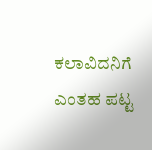ಕಲಾವಿದನಿಗೆ ಎಂತಹ ಪಟ್ಟ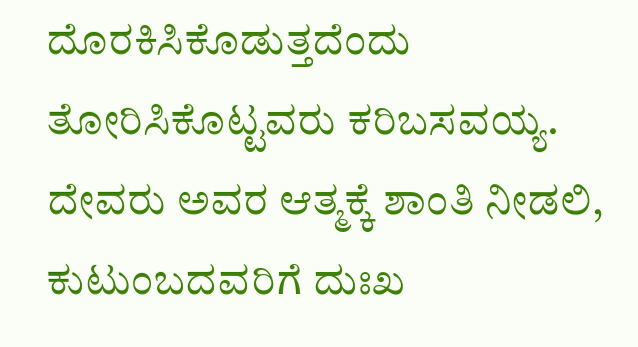ದೊರಕಿಸಿಕೊಡುತ್ತದೆಂದು ತೋರಿಸಿಕೊಟ್ಟವರು ಕರಿಬಸವಯ್ಯ. ದೇವರು ಅವರ ಆತ್ಮಕ್ಕೆ ಶಾಂತಿ ನೀಡಲಿ, ಕುಟುಂಬದವರಿಗೆ ದುಃಖ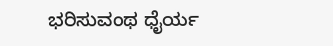ಭರಿಸುವಂಥ ಧೈರ್ಯ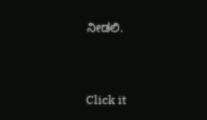ನೀಡಲಿ.


Click it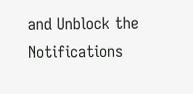and Unblock the Notifications